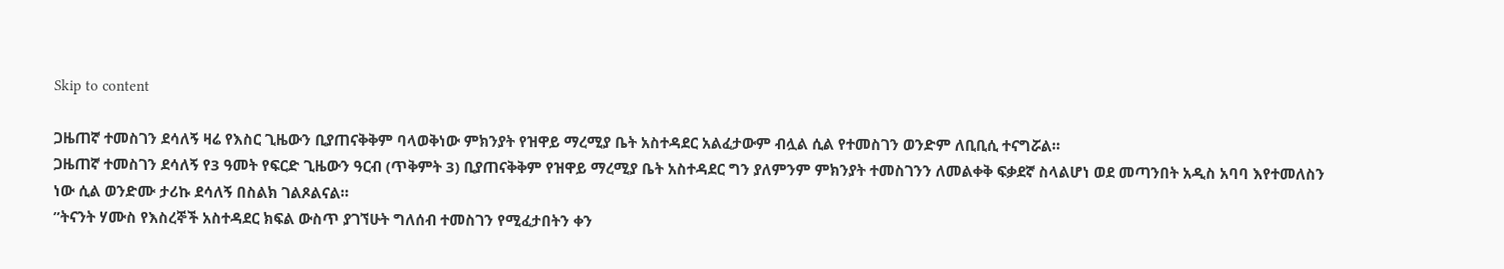Skip to content

ጋዜጠኛ ተመስገን ደሳለኝ ዛሬ የእስር ጊዜውን ቢያጠናቅቅም ባላወቅነው ምክንያት የዝዋይ ማረሚያ ቤት አስተዳደር አልፈታውም ብሏል ሲል የተመስገን ወንድም ለቢቢሲ ተናግሯል።
ጋዜጠኛ ተመስገን ደሳለኝ የ3 ዓመት የፍርድ ጊዜውን ዓርብ (ጥቅምት 3) ቢያጠናቅቅም የዝዋይ ማረሚያ ቤት አስተዳደር ግን ያለምንም ምክንያት ተመስገንን ለመልቀቅ ፍቃደኛ ስላልሆነ ወደ መጣንበት አዲስ አባባ እየተመለስን ነው ሲል ወንድሙ ታሪኩ ደሳለኝ በስልክ ገልጾልናል።
”ትናንት ሃሙስ የእስረኞች አስተዳደር ክፍል ውስጥ ያገኘሁት ግለሰብ ተመስገን የሚፈታበትን ቀን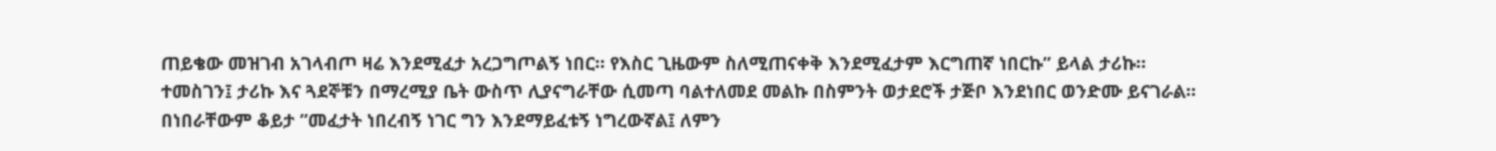ጠይቄው መዝገብ አገላብጦ ዛሬ እንደሚፈታ አረጋግጦልኝ ነበር። የእስር ጊዜውም ስለሚጠናቀቅ እንደሚፈታም እርግጠኛ ነበርኩ” ይላል ታሪኩ።
ተመስገን፤ ታሪኩ እና ጓደኞቹን በማረሚያ ቤት ውስጥ ሊያናግራቸው ሲመጣ ባልተለመደ መልኩ በስምንት ወታደሮች ታጅቦ እንደነበር ወንድሙ ይናገራል።
በነበራቸውም ቆይታ ”መፈታት ነበረብኝ ነገር ግን እንደማይፈቱኝ ነግረውኛል፤ ለምን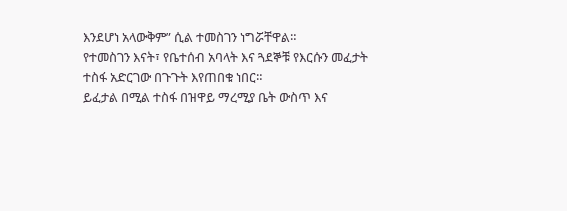እንደሆነ አላውቅም” ሲል ተመስገን ነግሯቸዋል።
የተመስገን እናት፣ የቤተሰብ አባላት እና ጓደኞቹ የእርሱን መፈታት ተስፋ አድርገው በጉጉት እየጠበቁ ነበር።
ይፈታል በሚል ተስፋ በዝዋይ ማረሚያ ቤት ውስጥ እና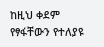ከዚህ ቀደም የፃፋቸውን የተለያዩ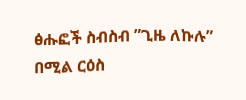ፅሑፎች ስብስብ ”ጊዜ ለኩሉ” በሚል ርዕስ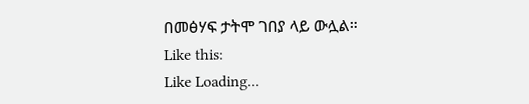በመፅሃፍ ታትሞ ገበያ ላይ ውሏል።
Like this:
Like Loading...